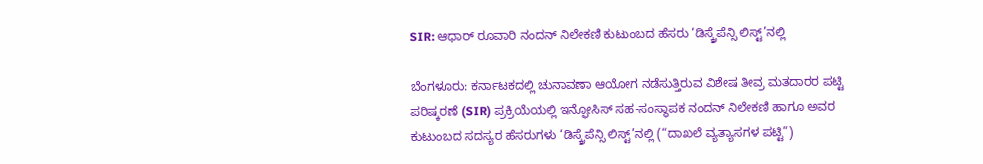SIR: ಆಧಾರ್‌ ರೂವಾರಿ ನಂದನ್ ನಿಲೇಕಣಿ ಕುಟುಂಬದ ಹೆಸರು ‘ಡಿಸ್ಕ್ರೆಪೆನ್ಸಿ ಲಿಸ್ಟ್’ನಲ್ಲಿ

ಬೆಂಗಳೂರು: ಕರ್ನಾಟಕದಲ್ಲಿ ಚುನಾವಣಾ ಆಯೋಗ ನಡೆಸುತ್ತಿರುವ ವಿಶೇಷ ತೀವ್ರ ಮತದಾರರ ಪಟ್ಟಿ ಪರಿಷ್ಕರಣೆ (SIR) ಪ್ರಕ್ರಿಯೆಯಲ್ಲಿ ಇನ್ಫೋಸಿಸ್ ಸಹ-ಸಂಸ್ಥಾಪಕ ನಂದನ್ ನಿಲೇಕಣಿ ಹಾಗೂ ಅವರ ಕುಟುಂಬದ ಸದಸ್ಯರ ಹೆಸರುಗಳು ‘ಡಿಸ್ಕ್ರೆಪೆನ್ಸಿ ಲಿಸ್ಟ್’ನಲ್ಲಿ (“ದಾಖಲೆ ವ್ಯತ್ಯಾಸಗಳ ಪಟ್ಟಿ”)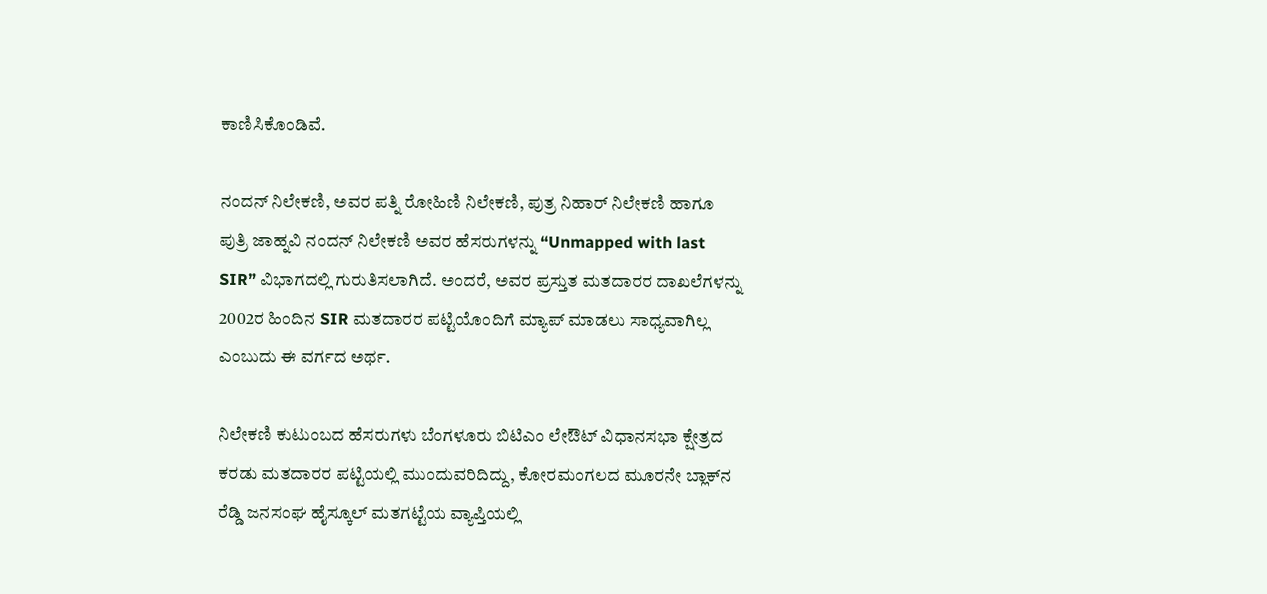ಕಾಣಿಸಿಕೊಂಡಿವೆ.

ನಂದನ್ ನಿಲೇಕಣಿ, ಅವರ ಪತ್ನಿ ರೋಹಿಣಿ ನಿಲೇಕಣಿ, ಪುತ್ರ ನಿಹಾರ್ ನಿಲೇಕಣಿ ಹಾಗೂ ಪುತ್ರಿ ಜಾಹ್ನವಿ ನಂದನ್ ನಿಲೇಕಣಿ ಅವರ ಹೆಸರುಗಳನ್ನು “Unmapped with last SIR” ವಿಭಾಗದಲ್ಲಿ ಗುರುತಿಸಲಾಗಿದೆ. ಅಂದರೆ, ಅವರ ಪ್ರಸ್ತುತ ಮತದಾರರ ದಾಖಲೆಗಳನ್ನು 2002ರ ಹಿಂದಿನ SIR ಮತದಾರರ ಪಟ್ಟಿಯೊಂದಿಗೆ ಮ್ಯಾಪ್ ಮಾಡಲು ಸಾಧ್ಯವಾಗಿಲ್ಲ ಎಂಬುದು ಈ ವರ್ಗದ ಅರ್ಥ.

ನಿಲೇಕಣಿ ಕುಟುಂಬದ ಹೆಸರುಗಳು ಬೆಂಗಳೂರು ಬಿಟಿಎಂ ಲೇಔಟ್ ವಿಧಾನಸಭಾ ಕ್ಷೇತ್ರದ ಕರಡು ಮತದಾರರ ಪಟ್ಟಿಯಲ್ಲಿ ಮುಂದುವರಿದಿದ್ದು, ಕೋರಮಂಗಲದ ಮೂರನೇ ಬ್ಲಾಕ್‌ನ ರೆಡ್ಡಿ ಜನಸಂಘ ಹೈಸ್ಕೂಲ್ ಮತಗಟ್ಟೆಯ ವ್ಯಾಪ್ತಿಯಲ್ಲಿ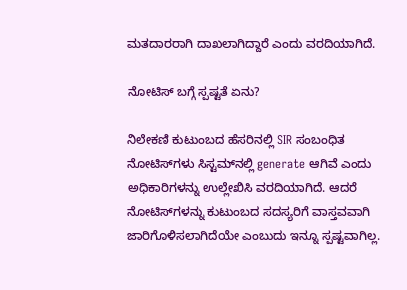ಮತದಾರರಾಗಿ ದಾಖಲಾಗಿದ್ದಾರೆ ಎಂದು ವರದಿಯಾಗಿದೆ.

ನೋಟಿಸ್‌ ಬಗ್ಗೆ ಸ್ಪಷ್ಟತೆ ಏನು?

ನಿಲೇಕಣಿ ಕುಟುಂಬದ ಹೆಸರಿನಲ್ಲಿ SIR ಸಂಬಂಧಿತ ನೋಟಿಸ್‌ಗಳು ಸಿಸ್ಟಮ್‌ನಲ್ಲಿ generate ಆಗಿವೆ ಎಂದು ಅಧಿಕಾರಿಗಳನ್ನು ಉಲ್ಲೇಖಿಸಿ ವರದಿಯಾಗಿದೆ. ಆದರೆ ನೋಟಿಸ್‌ಗಳನ್ನು ಕುಟುಂಬದ ಸದಸ್ಯರಿಗೆ ವಾಸ್ತವವಾಗಿ ಜಾರಿಗೊಳಿಸಲಾಗಿದೆಯೇ ಎಂಬುದು ಇನ್ನೂ ಸ್ಪಷ್ಟವಾಗಿಲ್ಲ.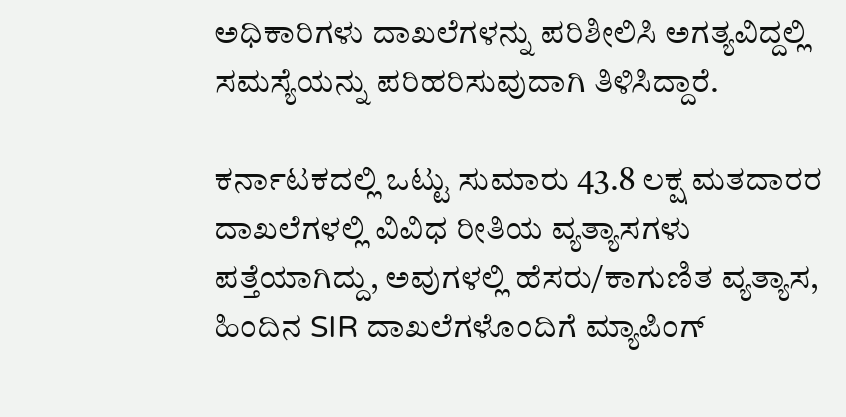ಅಧಿಕಾರಿಗಳು ದಾಖಲೆಗಳನ್ನು ಪರಿಶೀಲಿಸಿ ಅಗತ್ಯವಿದ್ದಲ್ಲಿ ಸಮಸ್ಯೆಯನ್ನು ಪರಿಹರಿಸುವುದಾಗಿ ತಿಳಿಸಿದ್ದಾರೆ.

ಕರ್ನಾಟಕದಲ್ಲಿ ಒಟ್ಟು ಸುಮಾರು 43.8 ಲಕ್ಷ ಮತದಾರರ ದಾಖಲೆಗಳಲ್ಲಿ ವಿವಿಧ ರೀತಿಯ ವ್ಯತ್ಯಾಸಗಳು ಪತ್ತೆಯಾಗಿದ್ದು, ಅವುಗಳಲ್ಲಿ ಹೆಸರು/ಕಾಗುಣಿತ ವ್ಯತ್ಯಾಸ, ಹಿಂದಿನ SIR ದಾಖಲೆಗಳೊಂದಿಗೆ ಮ್ಯಾಪಿಂಗ್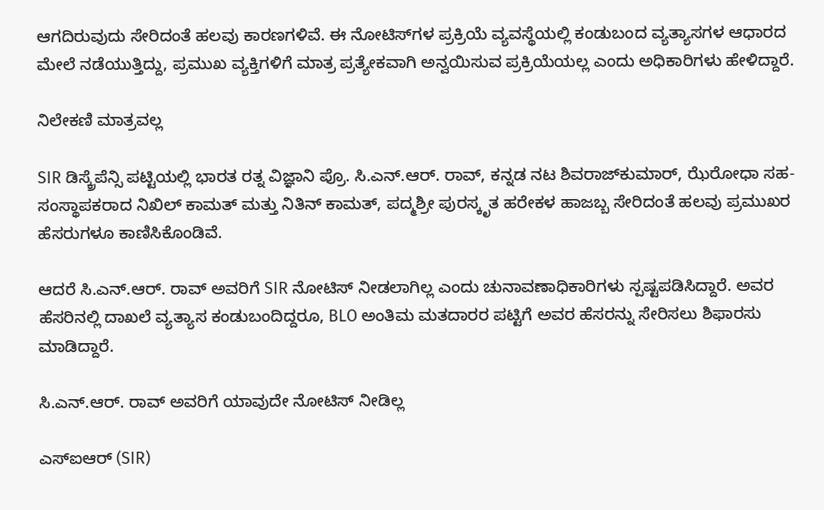ಆಗದಿರುವುದು ಸೇರಿದಂತೆ ಹಲವು ಕಾರಣಗಳಿವೆ. ಈ ನೋಟಿಸ್‌ಗಳ ಪ್ರಕ್ರಿಯೆ ವ್ಯವಸ್ಥೆಯಲ್ಲಿ ಕಂಡುಬಂದ ವ್ಯತ್ಯಾಸಗಳ ಆಧಾರದ ಮೇಲೆ ನಡೆಯುತ್ತಿದ್ದು, ಪ್ರಮುಖ ವ್ಯಕ್ತಿಗಳಿಗೆ ಮಾತ್ರ ಪ್ರತ್ಯೇಕವಾಗಿ ಅನ್ವಯಿಸುವ ಪ್ರಕ್ರಿಯೆಯಲ್ಲ ಎಂದು ಅಧಿಕಾರಿಗಳು ಹೇಳಿದ್ದಾರೆ.

ನಿಲೇಕಣಿ ಮಾತ್ರವಲ್ಲ

SIR ಡಿಸ್ಕ್ರೆಪೆನ್ಸಿ ಪಟ್ಟಿಯಲ್ಲಿ ಭಾರತ ರತ್ನ ವಿಜ್ಞಾನಿ ಪ್ರೊ. ಸಿ.ಎನ್.ಆರ್. ರಾವ್, ಕನ್ನಡ ನಟ ಶಿವರಾಜ್‌ಕುಮಾರ್, ಝೆರೋಧಾ ಸಹ-ಸಂಸ್ಥಾಪಕರಾದ ನಿಖಿಲ್ ಕಾಮತ್ ಮತ್ತು ನಿತಿನ್ ಕಾಮತ್, ಪದ್ಮಶ್ರೀ ಪುರಸ್ಕೃತ ಹರೇಕಳ ಹಾಜಬ್ಬ ಸೇರಿದಂತೆ ಹಲವು ಪ್ರಮುಖರ ಹೆಸರುಗಳೂ ಕಾಣಿಸಿಕೊಂಡಿವೆ.

ಆದರೆ ಸಿ.ಎನ್.ಆರ್. ರಾವ್ ಅವರಿಗೆ SIR ನೋಟಿಸ್ ನೀಡಲಾಗಿಲ್ಲ ಎಂದು ಚುನಾವಣಾಧಿಕಾರಿಗಳು ಸ್ಪಷ್ಟಪಡಿಸಿದ್ದಾರೆ. ಅವರ ಹೆಸರಿನಲ್ಲಿ ದಾಖಲೆ ವ್ಯತ್ಯಾಸ ಕಂಡುಬಂದಿದ್ದರೂ, BLO ಅಂತಿಮ ಮತದಾರರ ಪಟ್ಟಿಗೆ ಅವರ ಹೆಸರನ್ನು ಸೇರಿಸಲು ಶಿಫಾರಸು ಮಾಡಿದ್ದಾರೆ.

ಸಿ.ಎನ್.ಆರ್. ರಾವ್ ಅವರಿಗೆ ಯಾವುದೇ ನೋಟಿಸ್ ನೀಡಿಲ್ಲ

ಎಸ್‌ಐಆರ್ (SIR)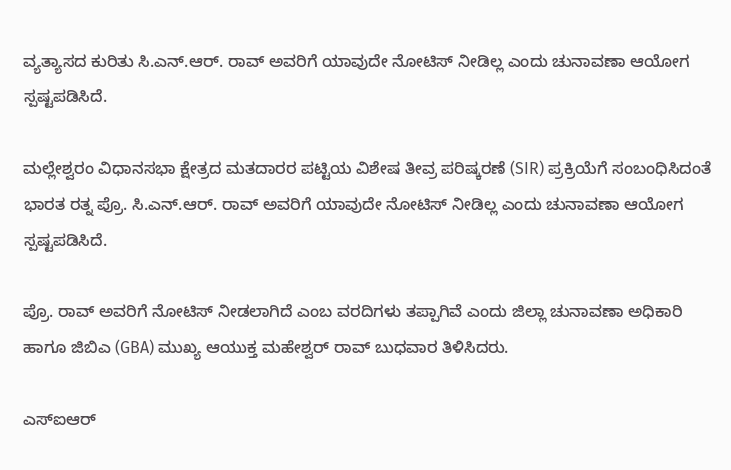ವ್ಯತ್ಯಾಸದ ಕುರಿತು ಸಿ.ಎನ್.ಆರ್. ರಾವ್ ಅವರಿಗೆ ಯಾವುದೇ ನೋಟಿಸ್ ನೀಡಿಲ್ಲ ಎಂದು ಚುನಾವಣಾ ಆಯೋಗ ಸ್ಪಷ್ಟಪಡಿಸಿದೆ.

ಮಲ್ಲೇಶ್ವರಂ ವಿಧಾನಸಭಾ ಕ್ಷೇತ್ರದ ಮತದಾರರ ಪಟ್ಟಿಯ ವಿಶೇಷ ತೀವ್ರ ಪರಿಷ್ಕರಣೆ (SIR) ಪ್ರಕ್ರಿಯೆಗೆ ಸಂಬಂಧಿಸಿದಂತೆ ಭಾರತ ರತ್ನ ಪ್ರೊ. ಸಿ.ಎನ್.ಆರ್. ರಾವ್ ಅವರಿಗೆ ಯಾವುದೇ ನೋಟಿಸ್ ನೀಡಿಲ್ಲ ಎಂದು ಚುನಾವಣಾ ಆಯೋಗ ಸ್ಪಷ್ಟಪಡಿಸಿದೆ.

ಪ್ರೊ. ರಾವ್ ಅವರಿಗೆ ನೋಟಿಸ್ ನೀಡಲಾಗಿದೆ ಎಂಬ ವರದಿಗಳು ತಪ್ಪಾಗಿವೆ ಎಂದು ಜಿಲ್ಲಾ ಚುನಾವಣಾ ಅಧಿಕಾರಿ ಹಾಗೂ ಜಿಬಿಎ (GBA) ಮುಖ್ಯ ಆಯುಕ್ತ ಮಹೇಶ್ವರ್ ರಾವ್ ಬುಧವಾರ ತಿಳಿಸಿದರು.

ಎಸ್‌ಐಆರ್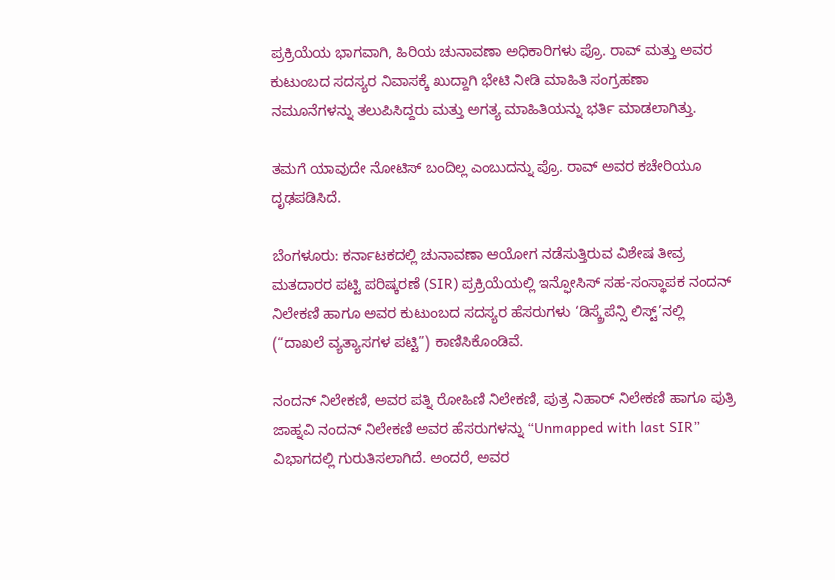ಪ್ರಕ್ರಿಯೆಯ ಭಾಗವಾಗಿ, ಹಿರಿಯ ಚುನಾವಣಾ ಅಧಿಕಾರಿಗಳು ಪ್ರೊ. ರಾವ್ ಮತ್ತು ಅವರ ಕುಟುಂಬದ ಸದಸ್ಯರ ನಿವಾಸಕ್ಕೆ ಖುದ್ದಾಗಿ ಭೇಟಿ ನೀಡಿ ಮಾಹಿತಿ ಸಂಗ್ರಹಣಾ ನಮೂನೆಗಳನ್ನು ತಲುಪಿಸಿದ್ದರು ಮತ್ತು ಅಗತ್ಯ ಮಾಹಿತಿಯನ್ನು ಭರ್ತಿ ಮಾಡಲಾಗಿತ್ತು.

ತಮಗೆ ಯಾವುದೇ ನೋಟಿಸ್ ಬಂದಿಲ್ಲ ಎಂಬುದನ್ನು ಪ್ರೊ. ರಾವ್ ಅವರ ಕಚೇರಿಯೂ ದೃಢಪಡಿಸಿದೆ.

ಬೆಂಗಳೂರು: ಕರ್ನಾಟಕದಲ್ಲಿ ಚುನಾವಣಾ ಆಯೋಗ ನಡೆಸುತ್ತಿರುವ ವಿಶೇಷ ತೀವ್ರ ಮತದಾರರ ಪಟ್ಟಿ ಪರಿಷ್ಕರಣೆ (SIR) ಪ್ರಕ್ರಿಯೆಯಲ್ಲಿ ಇನ್ಫೋಸಿಸ್ ಸಹ-ಸಂಸ್ಥಾಪಕ ನಂದನ್ ನಿಲೇಕಣಿ ಹಾಗೂ ಅವರ ಕುಟುಂಬದ ಸದಸ್ಯರ ಹೆಸರುಗಳು ‘ಡಿಸ್ಕ್ರೆಪೆನ್ಸಿ ಲಿಸ್ಟ್’ನಲ್ಲಿ (“ದಾಖಲೆ ವ್ಯತ್ಯಾಸಗಳ ಪಟ್ಟಿ”) ಕಾಣಿಸಿಕೊಂಡಿವೆ.

ನಂದನ್ ನಿಲೇಕಣಿ, ಅವರ ಪತ್ನಿ ರೋಹಿಣಿ ನಿಲೇಕಣಿ, ಪುತ್ರ ನಿಹಾರ್ ನಿಲೇಕಣಿ ಹಾಗೂ ಪುತ್ರಿ ಜಾಹ್ನವಿ ನಂದನ್ ನಿಲೇಕಣಿ ಅವರ ಹೆಸರುಗಳನ್ನು “Unmapped with last SIR” ವಿಭಾಗದಲ್ಲಿ ಗುರುತಿಸಲಾಗಿದೆ. ಅಂದರೆ, ಅವರ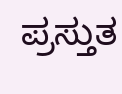ಪ್ರಸ್ತುತ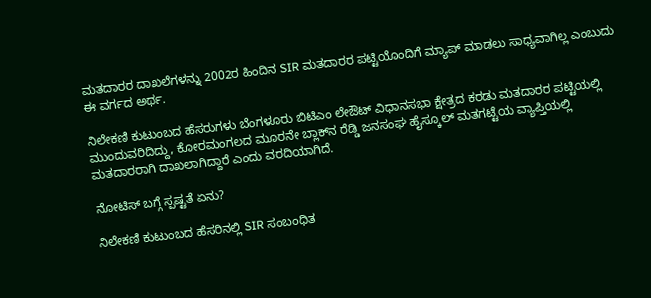ಮತದಾರರ ದಾಖಲೆಗಳನ್ನು 2002ರ ಹಿಂದಿನ SIR ಮತದಾರರ ಪಟ್ಟಿಯೊಂದಿಗೆ ಮ್ಯಾಪ್ ಮಾಡಲು ಸಾಧ್ಯವಾಗಿಲ್ಲ ಎಂಬುದು ಈ ವರ್ಗದ ಅರ್ಥ.

ನಿಲೇಕಣಿ ಕುಟುಂಬದ ಹೆಸರುಗಳು ಬೆಂಗಳೂರು ಬಿಟಿಎಂ ಲೇಔಟ್ ವಿಧಾನಸಭಾ ಕ್ಷೇತ್ರದ ಕರಡು ಮತದಾರರ ಪಟ್ಟಿಯಲ್ಲಿ ಮುಂದುವರಿದಿದ್ದು, ಕೋರಮಂಗಲದ ಮೂರನೇ ಬ್ಲಾಕ್‌ನ ರೆಡ್ಡಿ ಜನಸಂಘ ಹೈಸ್ಕೂಲ್ ಮತಗಟ್ಟೆಯ ವ್ಯಾಪ್ತಿಯಲ್ಲಿ ಮತದಾರರಾಗಿ ದಾಖಲಾಗಿದ್ದಾರೆ ಎಂದು ವರದಿಯಾಗಿದೆ.

ನೋಟಿಸ್‌ ಬಗ್ಗೆ ಸ್ಪಷ್ಟತೆ ಏನು?

ನಿಲೇಕಣಿ ಕುಟುಂಬದ ಹೆಸರಿನಲ್ಲಿ SIR ಸಂಬಂಧಿತ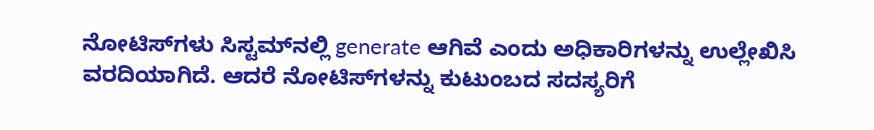ನೋಟಿಸ್‌ಗಳು ಸಿಸ್ಟಮ್‌ನಲ್ಲಿ generate ಆಗಿವೆ ಎಂದು ಅಧಿಕಾರಿಗಳನ್ನು ಉಲ್ಲೇಖಿಸಿ ವರದಿಯಾಗಿದೆ. ಆದರೆ ನೋಟಿಸ್‌ಗಳನ್ನು ಕುಟುಂಬದ ಸದಸ್ಯರಿಗೆ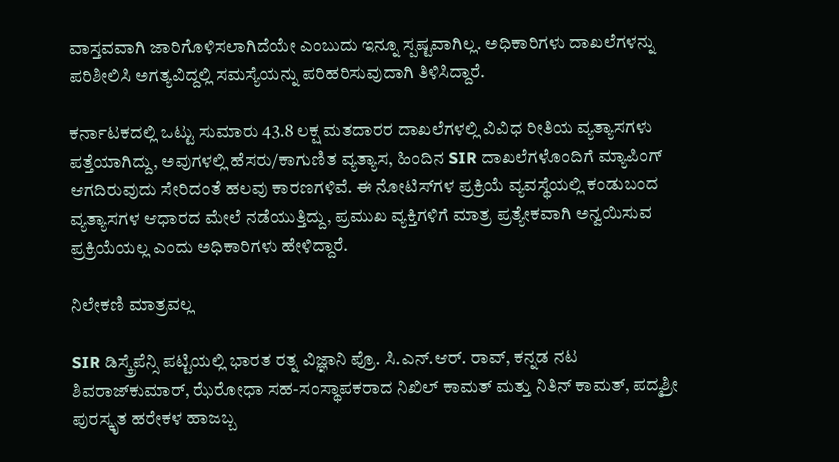ವಾಸ್ತವವಾಗಿ ಜಾರಿಗೊಳಿಸಲಾಗಿದೆಯೇ ಎಂಬುದು ಇನ್ನೂ ಸ್ಪಷ್ಟವಾಗಿಲ್ಲ. ಅಧಿಕಾರಿಗಳು ದಾಖಲೆಗಳನ್ನು ಪರಿಶೀಲಿಸಿ ಅಗತ್ಯವಿದ್ದಲ್ಲಿ ಸಮಸ್ಯೆಯನ್ನು ಪರಿಹರಿಸುವುದಾಗಿ ತಿಳಿಸಿದ್ದಾರೆ.

ಕರ್ನಾಟಕದಲ್ಲಿ ಒಟ್ಟು ಸುಮಾರು 43.8 ಲಕ್ಷ ಮತದಾರರ ದಾಖಲೆಗಳಲ್ಲಿ ವಿವಿಧ ರೀತಿಯ ವ್ಯತ್ಯಾಸಗಳು ಪತ್ತೆಯಾಗಿದ್ದು, ಅವುಗಳಲ್ಲಿ ಹೆಸರು/ಕಾಗುಣಿತ ವ್ಯತ್ಯಾಸ, ಹಿಂದಿನ SIR ದಾಖಲೆಗಳೊಂದಿಗೆ ಮ್ಯಾಪಿಂಗ್ ಆಗದಿರುವುದು ಸೇರಿದಂತೆ ಹಲವು ಕಾರಣಗಳಿವೆ. ಈ ನೋಟಿಸ್‌ಗಳ ಪ್ರಕ್ರಿಯೆ ವ್ಯವಸ್ಥೆಯಲ್ಲಿ ಕಂಡುಬಂದ ವ್ಯತ್ಯಾಸಗಳ ಆಧಾರದ ಮೇಲೆ ನಡೆಯುತ್ತಿದ್ದು, ಪ್ರಮುಖ ವ್ಯಕ್ತಿಗಳಿಗೆ ಮಾತ್ರ ಪ್ರತ್ಯೇಕವಾಗಿ ಅನ್ವಯಿಸುವ ಪ್ರಕ್ರಿಯೆಯಲ್ಲ ಎಂದು ಅಧಿಕಾರಿಗಳು ಹೇಳಿದ್ದಾರೆ.

ನಿಲೇಕಣಿ ಮಾತ್ರವಲ್ಲ

SIR ಡಿಸ್ಕ್ರೆಪೆನ್ಸಿ ಪಟ್ಟಿಯಲ್ಲಿ ಭಾರತ ರತ್ನ ವಿಜ್ಞಾನಿ ಪ್ರೊ. ಸಿ.ಎನ್.ಆರ್. ರಾವ್, ಕನ್ನಡ ನಟ ಶಿವರಾಜ್‌ಕುಮಾರ್, ಝೆರೋಧಾ ಸಹ-ಸಂಸ್ಥಾಪಕರಾದ ನಿಖಿಲ್ ಕಾಮತ್ ಮತ್ತು ನಿತಿನ್ ಕಾಮತ್, ಪದ್ಮಶ್ರೀ ಪುರಸ್ಕೃತ ಹರೇಕಳ ಹಾಜಬ್ಬ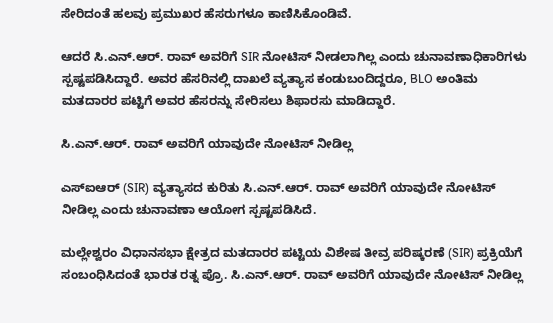ಸೇರಿದಂತೆ ಹಲವು ಪ್ರಮುಖರ ಹೆಸರುಗಳೂ ಕಾಣಿಸಿಕೊಂಡಿವೆ.

ಆದರೆ ಸಿ.ಎನ್.ಆರ್. ರಾವ್ ಅವರಿಗೆ SIR ನೋಟಿಸ್ ನೀಡಲಾಗಿಲ್ಲ ಎಂದು ಚುನಾವಣಾಧಿಕಾರಿಗಳು ಸ್ಪಷ್ಟಪಡಿಸಿದ್ದಾರೆ. ಅವರ ಹೆಸರಿನಲ್ಲಿ ದಾಖಲೆ ವ್ಯತ್ಯಾಸ ಕಂಡುಬಂದಿದ್ದರೂ, BLO ಅಂತಿಮ ಮತದಾರರ ಪಟ್ಟಿಗೆ ಅವರ ಹೆಸರನ್ನು ಸೇರಿಸಲು ಶಿಫಾರಸು ಮಾಡಿದ್ದಾರೆ.

ಸಿ.ಎನ್.ಆರ್. ರಾವ್ ಅವರಿಗೆ ಯಾವುದೇ ನೋಟಿಸ್ ನೀಡಿಲ್ಲ

ಎಸ್‌ಐಆರ್ (SIR) ವ್ಯತ್ಯಾಸದ ಕುರಿತು ಸಿ.ಎನ್.ಆರ್. ರಾವ್ ಅವರಿಗೆ ಯಾವುದೇ ನೋಟಿಸ್ ನೀಡಿಲ್ಲ ಎಂದು ಚುನಾವಣಾ ಆಯೋಗ ಸ್ಪಷ್ಟಪಡಿಸಿದೆ.

ಮಲ್ಲೇಶ್ವರಂ ವಿಧಾನಸಭಾ ಕ್ಷೇತ್ರದ ಮತದಾರರ ಪಟ್ಟಿಯ ವಿಶೇಷ ತೀವ್ರ ಪರಿಷ್ಕರಣೆ (SIR) ಪ್ರಕ್ರಿಯೆಗೆ ಸಂಬಂಧಿಸಿದಂತೆ ಭಾರತ ರತ್ನ ಪ್ರೊ. ಸಿ.ಎನ್.ಆರ್. ರಾವ್ ಅವರಿಗೆ ಯಾವುದೇ ನೋಟಿಸ್ ನೀಡಿಲ್ಲ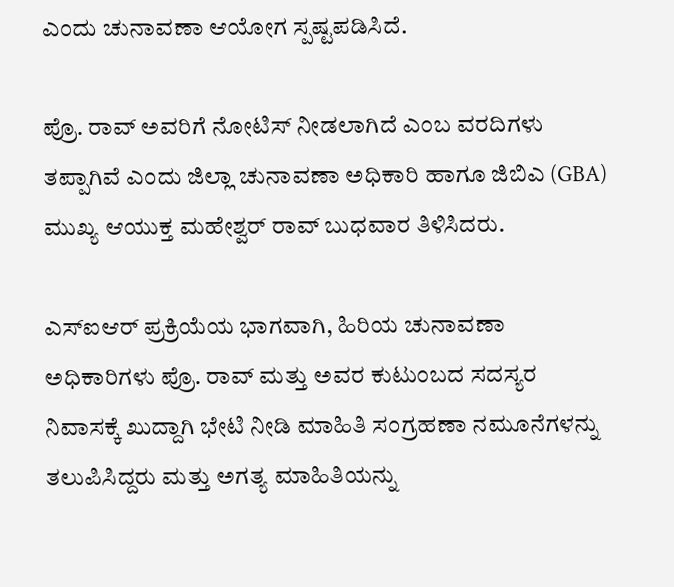ಎಂದು ಚುನಾವಣಾ ಆಯೋಗ ಸ್ಪಷ್ಟಪಡಿಸಿದೆ.

ಪ್ರೊ. ರಾವ್ ಅವರಿಗೆ ನೋಟಿಸ್ ನೀಡಲಾಗಿದೆ ಎಂಬ ವರದಿಗಳು ತಪ್ಪಾಗಿವೆ ಎಂದು ಜಿಲ್ಲಾ ಚುನಾವಣಾ ಅಧಿಕಾರಿ ಹಾಗೂ ಜಿಬಿಎ (GBA) ಮುಖ್ಯ ಆಯುಕ್ತ ಮಹೇಶ್ವರ್ ರಾವ್ ಬುಧವಾರ ತಿಳಿಸಿದರು.

ಎಸ್‌ಐಆರ್ ಪ್ರಕ್ರಿಯೆಯ ಭಾಗವಾಗಿ, ಹಿರಿಯ ಚುನಾವಣಾ ಅಧಿಕಾರಿಗಳು ಪ್ರೊ. ರಾವ್ ಮತ್ತು ಅವರ ಕುಟುಂಬದ ಸದಸ್ಯರ ನಿವಾಸಕ್ಕೆ ಖುದ್ದಾಗಿ ಭೇಟಿ ನೀಡಿ ಮಾಹಿತಿ ಸಂಗ್ರಹಣಾ ನಮೂನೆಗಳನ್ನು ತಲುಪಿಸಿದ್ದರು ಮತ್ತು ಅಗತ್ಯ ಮಾಹಿತಿಯನ್ನು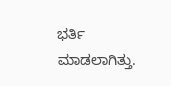ಭರ್ತಿ ಮಾಡಲಾಗಿತ್ತು.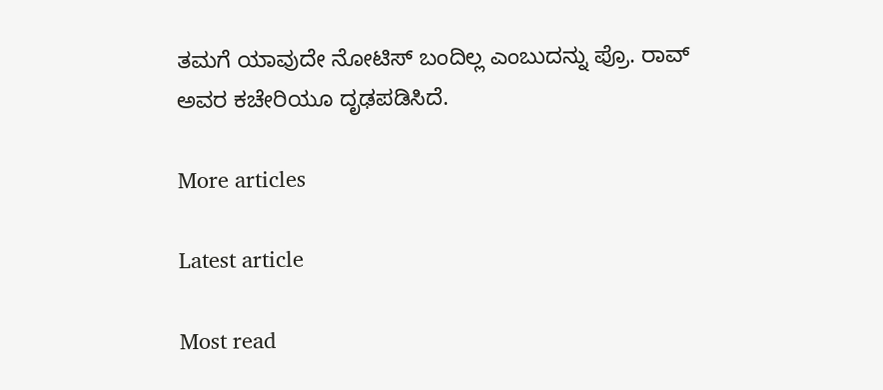ತಮಗೆ ಯಾವುದೇ ನೋಟಿಸ್ ಬಂದಿಲ್ಲ ಎಂಬುದನ್ನು ಪ್ರೊ. ರಾವ್ ಅವರ ಕಚೇರಿಯೂ ದೃಢಪಡಿಸಿದೆ.

More articles

Latest article

Most read